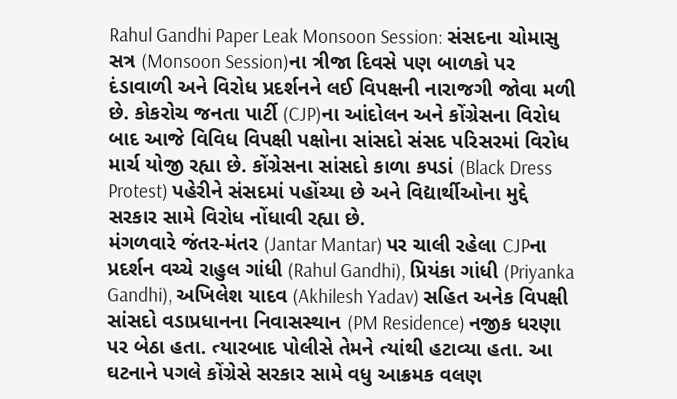Rahul Gandhi Paper Leak Monsoon Session: સંસદના ચોમાસુ સત્ર (Monsoon Session)ના ત્રીજા દિવસે પણ બાળકો પર દંડાવાળી અને વિરોધ પ્રદર્શનને લઈ વિપક્ષની નારાજગી જોવા મળી છે. કોકરોચ જનતા પાર્ટી (CJP)ના આંદોલન અને કોંગ્રેસના વિરોધ બાદ આજે વિવિધ વિપક્ષી પક્ષોના સાંસદો સંસદ પરિસરમાં વિરોધ માર્ચ યોજી રહ્યા છે. કોંગ્રેસના સાંસદો કાળા કપડાં (Black Dress Protest) પહેરીને સંસદમાં પહોંચ્યા છે અને વિદ્યાર્થીઓના મુદ્દે સરકાર સામે વિરોધ નોંધાવી રહ્યા છે.
મંગળવારે જંતર-મંતર (Jantar Mantar) પર ચાલી રહેલા CJPના પ્રદર્શન વચ્ચે રાહુલ ગાંધી (Rahul Gandhi), પ્રિયંકા ગાંધી (Priyanka Gandhi), અખિલેશ યાદવ (Akhilesh Yadav) સહિત અનેક વિપક્ષી સાંસદો વડાપ્રધાનના નિવાસસ્થાન (PM Residence) નજીક ધરણા પર બેઠા હતા. ત્યારબાદ પોલીસે તેમને ત્યાંથી હટાવ્યા હતા. આ ઘટનાને પગલે કોંગ્રેસે સરકાર સામે વધુ આક્રમક વલણ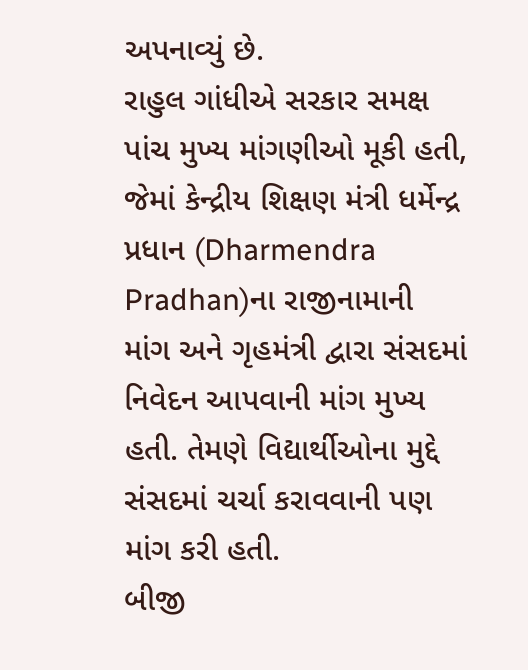અપનાવ્યું છે.
રાહુલ ગાંધીએ સરકાર સમક્ષ પાંચ મુખ્ય માંગણીઓ મૂકી હતી, જેમાં કેન્દ્રીય શિક્ષણ મંત્રી ધર્મેન્દ્ર પ્રધાન (Dharmendra Pradhan)ના રાજીનામાની માંગ અને ગૃહમંત્રી દ્વારા સંસદમાં નિવેદન આપવાની માંગ મુખ્ય હતી. તેમણે વિદ્યાર્થીઓના મુદ્દે સંસદમાં ચર્ચા કરાવવાની પણ માંગ કરી હતી.
બીજી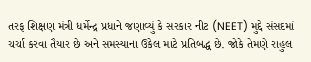તરફ શિક્ષણ મંત્રી ધર્મેન્દ્ર પ્રધાને જણાવ્યું કે સરકાર નીટ (NEET) મુદ્દે સંસદમાં ચર્ચા કરવા તૈયાર છે અને સમસ્યાના ઉકેલ માટે પ્રતિબદ્ધ છે. જોકે તેમણે રાહુલ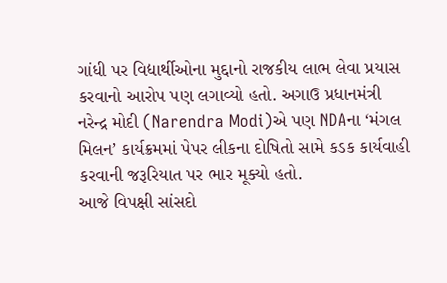ગાંધી પર વિદ્યાર્થીઓના મુદ્દાનો રાજકીય લાભ લેવા પ્રયાસ કરવાનો આરોપ પણ લગાવ્યો હતો. અગાઉ પ્રધાનમંત્રી નરેન્દ્ર મોદી (Narendra Modi)એ પણ NDAના ‘મંગલ મિલન’ કાર્યક્રમમાં પેપર લીકના દોષિતો સામે કડક કાર્યવાહી કરવાની જરૂરિયાત પર ભાર મૂક્યો હતો.
આજે વિપક્ષી સાંસદો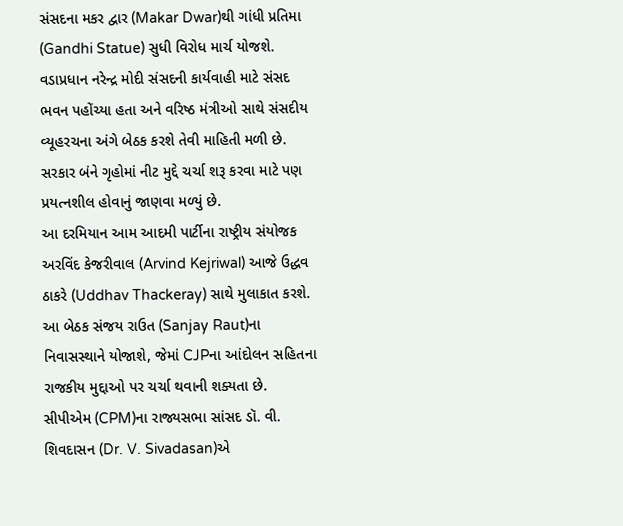સંસદના મકર દ્વાર (Makar Dwar)થી ગાંધી પ્રતિમા (Gandhi Statue) સુધી વિરોધ માર્ચ યોજશે. વડાપ્રધાન નરેન્દ્ર મોદી સંસદની કાર્યવાહી માટે સંસદ ભવન પહોંચ્યા હતા અને વરિષ્ઠ મંત્રીઓ સાથે સંસદીય વ્યૂહરચના અંગે બેઠક કરશે તેવી માહિતી મળી છે. સરકાર બંને ગૃહોમાં નીટ મુદ્દે ચર્ચા શરૂ કરવા માટે પણ પ્રયત્નશીલ હોવાનું જાણવા મળ્યું છે.
આ દરમિયાન આમ આદમી પાર્ટીના રાષ્ટ્રીય સંયોજક અરવિંદ કેજરીવાલ (Arvind Kejriwal) આજે ઉદ્ધવ ઠાકરે (Uddhav Thackeray) સાથે મુલાકાત કરશે. આ બેઠક સંજય રાઉત (Sanjay Raut)ના નિવાસસ્થાને યોજાશે, જેમાં CJPના આંદોલન સહિતના રાજકીય મુદ્દાઓ પર ચર્ચા થવાની શક્યતા છે.
સીપીએમ (CPM)ના રાજ્યસભા સાંસદ ડૉ. વી. શિવદાસન (Dr. V. Sivadasan)એ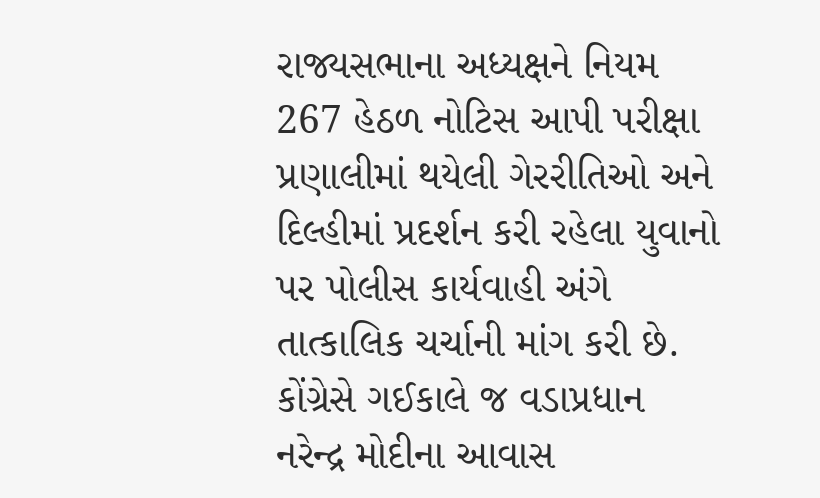રાજ્યસભાના અધ્યક્ષને નિયમ 267 હેઠળ નોટિસ આપી પરીક્ષા પ્રણાલીમાં થયેલી ગેરરીતિઓ અને દિલ્હીમાં પ્રદર્શન કરી રહેલા યુવાનો પર પોલીસ કાર્યવાહી અંગે તાત્કાલિક ચર્ચાની માંગ કરી છે. કોંગ્રેસે ગઈકાલે જ વડાપ્રધાન નરેન્દ્ર મોદીના આવાસ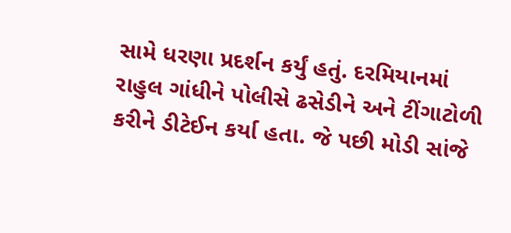સામે ધરણા પ્રદર્શન કર્યું હતું. દરમિયાનમાં રાહુલ ગાંધીને પોલીસે ઢસેડીને અને ટીંગાટોળી કરીને ડીટેઈન કર્યા હતા. જે પછી મોડી સાંજે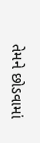તેમને છોડવામાં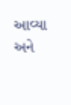આવ્યા અને